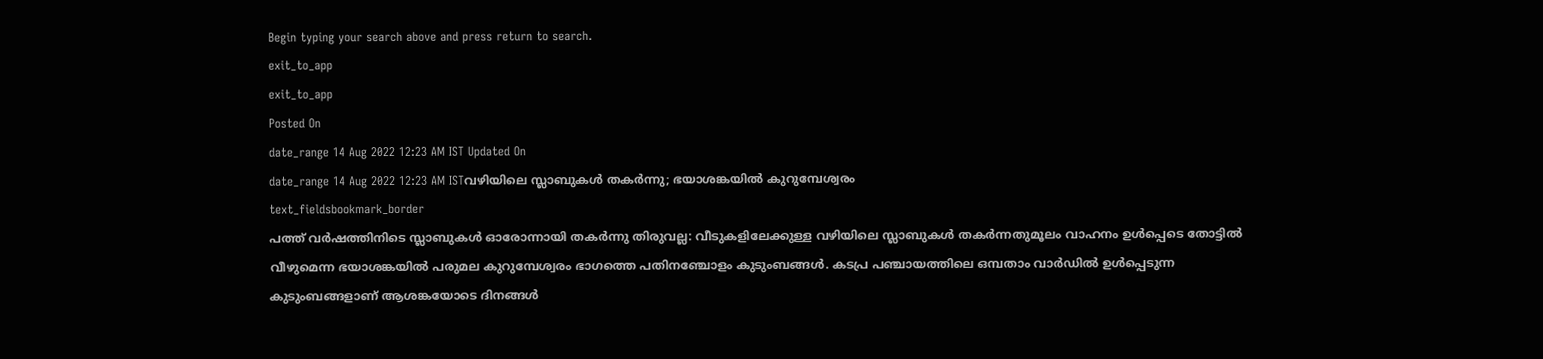Begin typing your search above and press return to search.
exit_to_app
exit_to_app
Posted On
date_range 14 Aug 2022 12:23 AM IST Updated On
date_range 14 Aug 2022 12:23 AM ISTവഴിയിലെ സ്ലാബുകൾ തകർന്നു; ഭയാശങ്കയിൽ കുറുമ്പേശ്വരം
text_fieldsbookmark_border
പത്ത് വർഷത്തിനിടെ സ്ലാബുകൾ ഓരോന്നായി തകർന്നു തിരുവല്ല: വീടുകളിലേക്കുള്ള വഴിയിലെ സ്ലാബുകൾ തകർന്നതുമൂലം വാഹനം ഉൾപ്പെടെ തോട്ടിൽ വീഴുമെന്ന ഭയാശങ്കയിൽ പരുമല കുറുമ്പേശ്വരം ഭാഗത്തെ പതിനഞ്ചോളം കുടുംബങ്ങൾ. കടപ്ര പഞ്ചായത്തിലെ ഒമ്പതാം വാർഡിൽ ഉൾപ്പെടുന്ന കുടുംബങ്ങളാണ് ആശങ്കയോടെ ദിനങ്ങൾ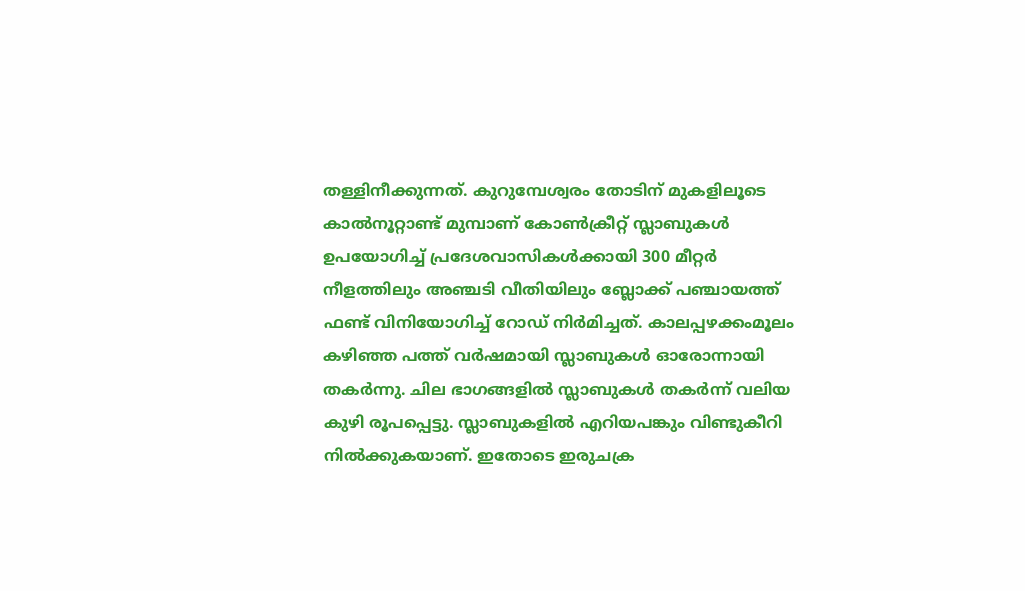തള്ളിനീക്കുന്നത്. കുറുമ്പേശ്വരം തോടിന് മുകളിലൂടെ കാൽനൂറ്റാണ്ട് മുമ്പാണ് കോൺക്രീറ്റ് സ്ലാബുകൾ ഉപയോഗിച്ച് പ്രദേശവാസികൾക്കായി 300 മീറ്റർ നീളത്തിലും അഞ്ചടി വീതിയിലും ബ്ലോക്ക് പഞ്ചായത്ത് ഫണ്ട് വിനിയോഗിച്ച് റോഡ് നിർമിച്ചത്. കാലപ്പഴക്കംമൂലം കഴിഞ്ഞ പത്ത് വർഷമായി സ്ലാബുകൾ ഓരോന്നായി തകർന്നു. ചില ഭാഗങ്ങളിൽ സ്ലാബുകൾ തകർന്ന് വലിയ കുഴി രൂപപ്പെട്ടു. സ്ലാബുകളിൽ എറിയപങ്കും വിണ്ടുകീറി നിൽക്കുകയാണ്. ഇതോടെ ഇരുചക്ര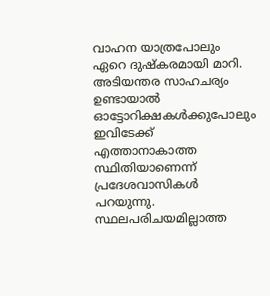വാഹന യാത്രപോലും ഏറെ ദുഷ്കരമായി മാറി. അടിയന്തര സാഹചര്യം ഉണ്ടായാൽ ഓട്ടോറിക്ഷകൾക്കുപോലും ഇവിടേക്ക് എത്താനാകാത്ത സ്ഥിതിയാണെന്ന് പ്രദേശവാസികൾ പറയുന്നു. സ്ഥലപരിചയമില്ലാത്ത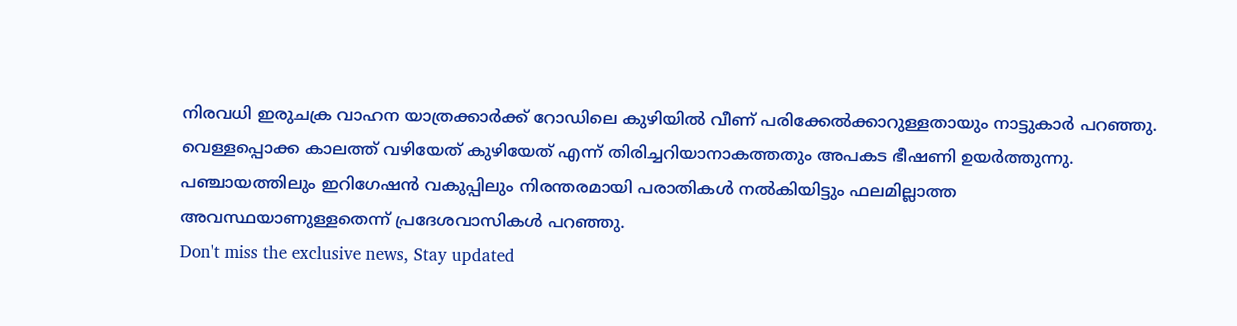നിരവധി ഇരുചക്ര വാഹന യാത്രക്കാർക്ക് റോഡിലെ കുഴിയിൽ വീണ് പരിക്കേൽക്കാറുള്ളതായും നാട്ടുകാർ പറഞ്ഞു. വെള്ളപ്പൊക്ക കാലത്ത് വഴിയേത് കുഴിയേത് എന്ന് തിരിച്ചറിയാനാകത്തതും അപകട ഭീഷണി ഉയർത്തുന്നു. പഞ്ചായത്തിലും ഇറിഗേഷൻ വകുപ്പിലും നിരന്തരമായി പരാതികൾ നൽകിയിട്ടും ഫലമില്ലാത്ത അവസ്ഥയാണുള്ളതെന്ന് പ്രദേശവാസികൾ പറഞ്ഞു.
Don't miss the exclusive news, Stay updated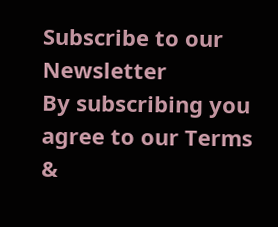Subscribe to our Newsletter
By subscribing you agree to our Terms &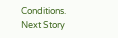Conditions.
Next Story